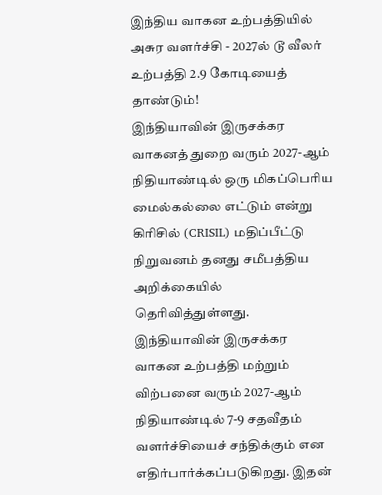இந்திய வாகன உற்பத்தியில் அசுர வளர்ச்சி - 2027ல் டூ வீலர் உற்பத்தி 2.9 கோடியைத் தாண்டும்!
இந்தியாவின் இருசக்கர வாகனத் துறை வரும் 2027-ஆம் நிதியாண்டில் ஒரு மிகப்பெரிய மைல்கல்லை எட்டும் என்று கிரிசில் (CRISIL) மதிப்பீட்டு நிறுவனம் தனது சமீபத்திய அறிக்கையில் தெரிவித்துள்ளது.
இந்தியாவின் இருசக்கர வாகன உற்பத்தி மற்றும் விற்பனை வரும் 2027-ஆம் நிதியாண்டில் 7-9 சதவீதம் வளர்ச்சியைச் சந்திக்கும் என எதிர்பார்க்கப்படுகிறது. இதன்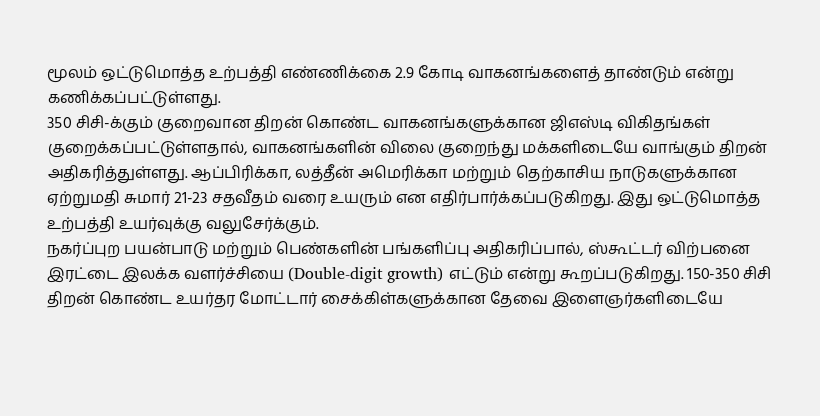மூலம் ஒட்டுமொத்த உற்பத்தி எண்ணிக்கை 2.9 கோடி வாகனங்களைத் தாண்டும் என்று கணிக்கப்பட்டுள்ளது.
350 சிசி-க்கும் குறைவான திறன் கொண்ட வாகனங்களுக்கான ஜிஎஸ்டி விகிதங்கள் குறைக்கப்பட்டுள்ளதால், வாகனங்களின் விலை குறைந்து மக்களிடையே வாங்கும் திறன் அதிகரித்துள்ளது. ஆப்பிரிக்கா, லத்தீன் அமெரிக்கா மற்றும் தெற்காசிய நாடுகளுக்கான ஏற்றுமதி சுமார் 21-23 சதவீதம் வரை உயரும் என எதிர்பார்க்கப்படுகிறது. இது ஒட்டுமொத்த உற்பத்தி உயர்வுக்கு வலுசேர்க்கும்.
நகர்ப்புற பயன்பாடு மற்றும் பெண்களின் பங்களிப்பு அதிகரிப்பால், ஸ்கூட்டர் விற்பனை இரட்டை இலக்க வளர்ச்சியை (Double-digit growth) எட்டும் என்று கூறப்படுகிறது. 150-350 சிசி திறன் கொண்ட உயர்தர மோட்டார் சைக்கிள்களுக்கான தேவை இளைஞர்களிடையே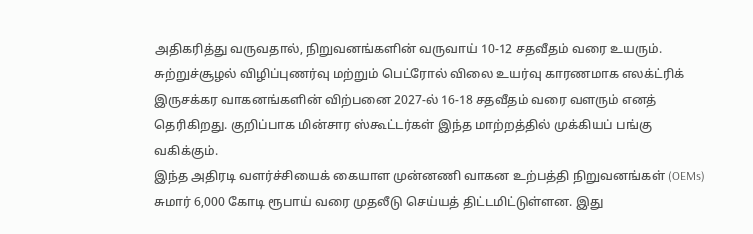அதிகரித்து வருவதால், நிறுவனங்களின் வருவாய் 10-12 சதவீதம் வரை உயரும்.
சுற்றுச்சூழல் விழிப்புணர்வு மற்றும் பெட்ரோல் விலை உயர்வு காரணமாக எலக்ட்ரிக் இருசக்கர வாகனங்களின் விற்பனை 2027-ல் 16-18 சதவீதம் வரை வளரும் எனத் தெரிகிறது. குறிப்பாக மின்சார ஸ்கூட்டர்கள் இந்த மாற்றத்தில் முக்கியப் பங்கு வகிக்கும்.
இந்த அதிரடி வளர்ச்சியைக் கையாள முன்னணி வாகன உற்பத்தி நிறுவனங்கள் (OEMs) சுமார் 6,000 கோடி ரூபாய் வரை முதலீடு செய்யத் திட்டமிட்டுள்ளன. இது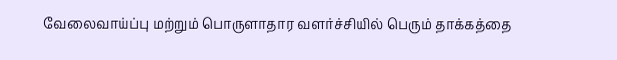வேலைவாய்ப்பு மற்றும் பொருளாதார வளர்ச்சியில் பெரும் தாக்கத்தை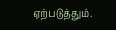ஏற்படுத்தும்.